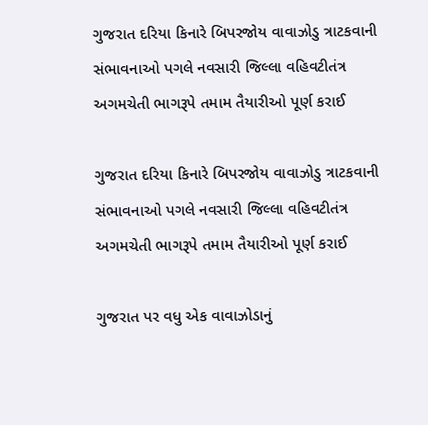ગુજરાત દરિયા કિનારે બિપરજોય વાવાઝોડુ ત્રાટકવાની સંભાવનાઓ પગલે નવસારી જિલ્લા વહિવટીતંત્ર અગમચેતી ભાગરૂપે તમામ તૈયારીઓ પૂર્ણ કરાઈ

ગુજરાત દરિયા કિનારે બિપરજોય વાવાઝોડુ ત્રાટકવાની સંભાવનાઓ પગલે નવસારી જિલ્લા વહિવટીતંત્ર અગમચેતી ભાગરૂપે તમામ તૈયારીઓ પૂર્ણ કરાઈ

ગુજરાત પર વધુ એક વાવાઝોડાનું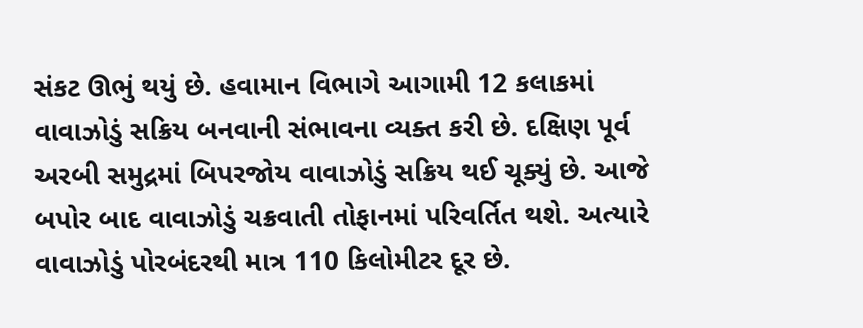સંકટ ઊભું થયું છે. હવામાન વિભાગે આગામી 12 કલાકમાં વાવાઝોડું સક્રિય બનવાની સંભાવના વ્યક્ત કરી છે. દક્ષિણ પૂર્વ અરબી સમુદ્રમાં બિપરજોય વાવાઝોડું સક્રિય થઈ ચૂક્યું છે. આજે બપોર બાદ વાવાઝોડું ચક્રવાતી તોફાનમાં પરિવર્તિત થશે. અત્યારે વાવાઝોડું પોરબંદરથી માત્ર 110 કિલોમીટર દૂર છે.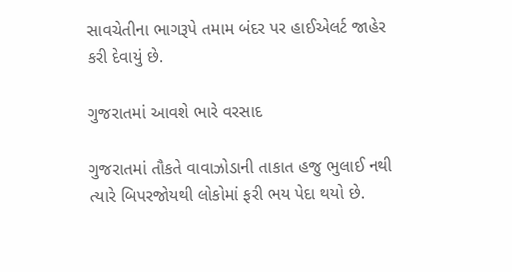સાવચેતીના ભાગરૂપે તમામ બંદર પર હાઈએલર્ટ જાહેર કરી દેવાયું છે.

ગુજરાતમાં આવશે ભારે વરસાદ

ગુજરાતમાં તૌકતે વાવાઝોડાની તાકાત હજુ ભુલાઈ નથી ત્યારે બિપરજોયથી લોકોમાં ફરી ભય પેદા થયો છે.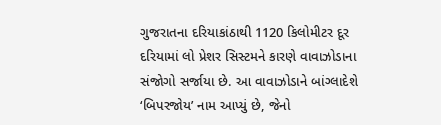ગુજરાતના દરિયાકાંઠાથી 1120 કિલોમીટર દૂર દરિયામાં લો પ્રેશર સિસ્ટમને કારણે વાવાઝોડાના સંજોગો સર્જાયા છે. આ વાવાઝોડાને બાંગ્લાદેશે ‘બિપરજોય’ નામ આપ્યું છે, જેનો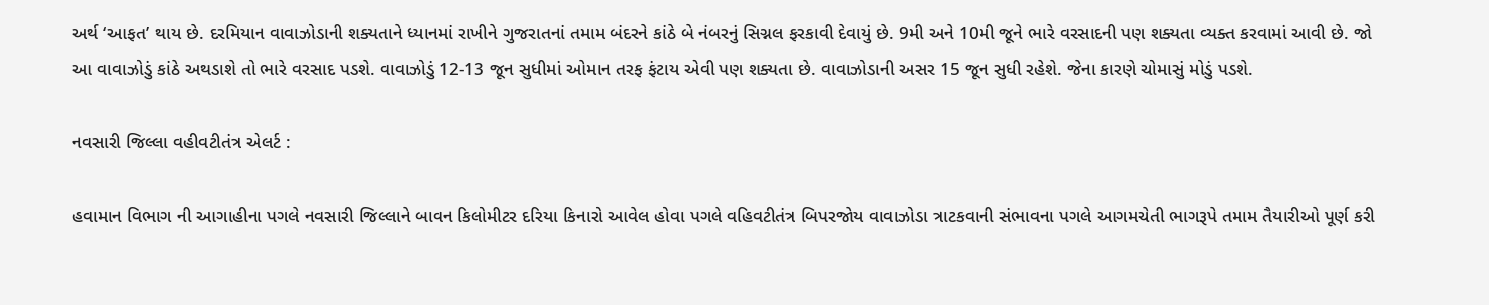અર્થ ‘આફત’ થાય છે. દરમિયાન વાવાઝોડાની શક્યતાને ધ્યાનમાં રાખીને ગુજરાતનાં તમામ બંદરને કાંઠે બે નંબરનું સિગ્નલ ફરકાવી દેવાયું છે. 9મી અને 10મી જૂને ભારે વરસાદની પણ શક્યતા વ્યક્ત કરવામાં આવી છે. જો આ વાવાઝોડું કાંઠે અથડાશે તો ભારે વરસાદ પડશે. વાવાઝોડું 12-13 જૂન સુધીમાં ઓમાન તરફ ફંટાય એવી પણ શક્યતા છે. વાવાઝોડાની અસર 15 જૂન સુધી રહેશે. જેના કારણે ચોમાસું મોડું પડશે.

નવસારી જિલ્લા વહીવટીતંત્ર એલર્ટ :

હવામાન વિભાગ ની આગાહીના પગલે નવસારી જિલ્લાને બાવન કિલોમીટર દરિયા કિનારો આવેલ હોવા પગલે વહિવટીતંત્ર બિપરજોય વાવાઝોડા ત્રાટકવાની સંભાવના પગલે આગમચેતી ભાગરૂપે તમામ તૈયારીઓ પૂર્ણ કરી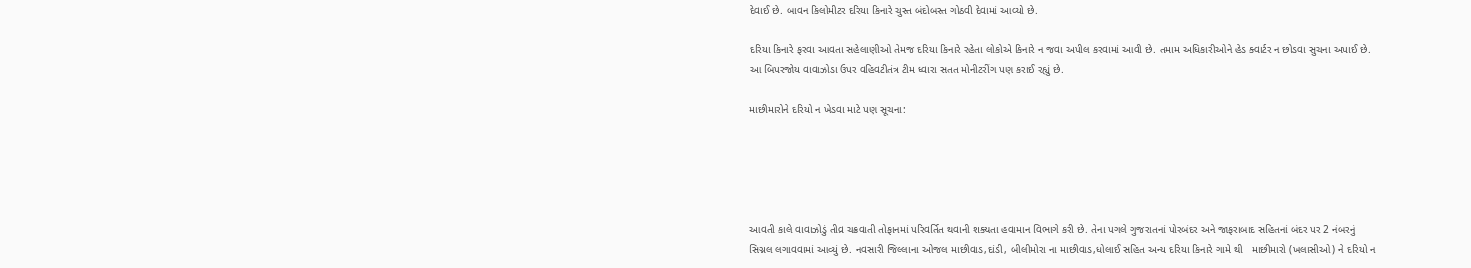દેવાઈ છે. બાવન કિલોમીટર દરિયા કિનારે ચુસ્ત બંદોબસ્ત ગોઠવી દેવામાં આવ્યો છે.

દરિયા કિનારે ફરવા આવતા સહેલાણીઓ તેમજ દરિયા કિનારે રહેતા લોકોએ કિનારે ન જવા અપીલ કરવામાં આવી છે. તમામ અધિકારીઓને હેડ ક્વાર્ટર ન છોડવા સુચના અપાઈ છે. આ બિપરજોય વાવાઝોડા ઉપર વહિવટીતંત્ર ટીમ ધ્વારા સતત મોનીટરીંગ પણ કરાઈ રહ્યું છે.

માછીમારોને દરિયો ન ખેડવા માટે પણ સૂચના:





આવતી કાલે વાવાઝોડું તીવ્ર ચક્રવાતી તોફાનમાં પરિવર્તિત થવાની શક્યતા હવામાન વિભાગે કરી છે. તેના પગલે ગુજરાતનાં પોરબંદર અને જાફરાબાદ સહિતનાં બંદર પર 2 નંબરનું સિગ્નલ લગાવવામાં આવ્યું છે. નવસારી જિલ્લાના ઓજલ માછીવાડ,દાંડી, બીલીમોરા ના માછીવાડ,ધોલાઈ સહિત અન્ય દરિયા કિનારે ગામે થી   માછીમારો (ખલાસીઓ) ને દરિયો ન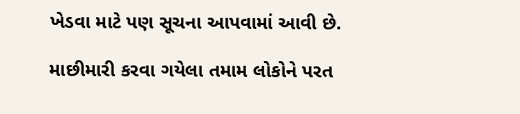ખેડવા માટે પણ સૂચના આપવામાં આવી છે.

માછીમારી કરવા ગયેલા તમામ લોકોને પરત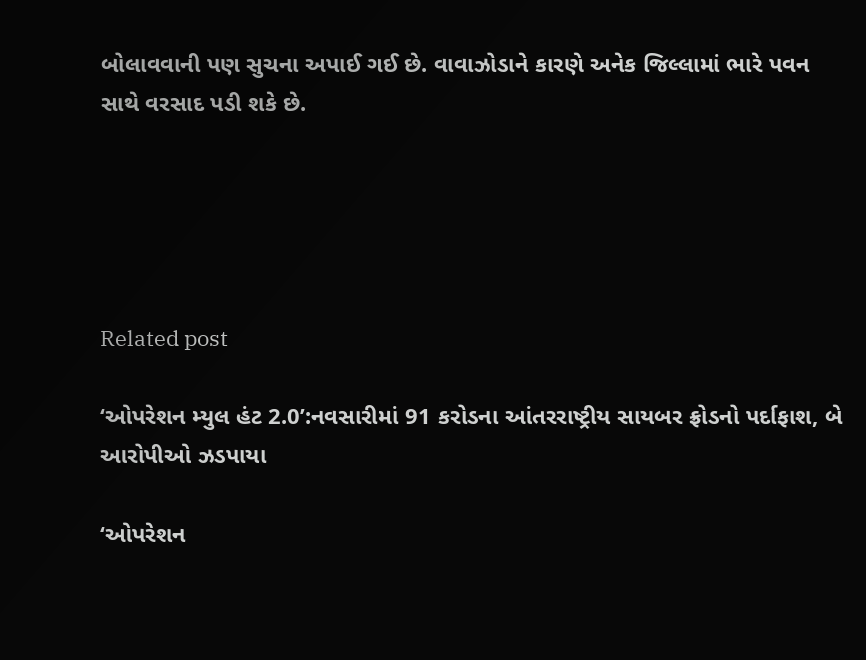બોલાવવાની પણ સુચના અપાઈ ગઈ છે. વાવાઝોડાને કારણે અનેક જિલ્લામાં ભારે પવન સાથે વરસાદ પડી શકે છે.





Related post

‘ઓપરેશન મ્યુલ હંટ 2.0’:નવસારીમાં 91 કરોડના આંતરરાષ્ટ્રીય સાયબર ફ્રોડનો પર્દાફાશ, બે આરોપીઓ ઝડપાયા

‘ઓપરેશન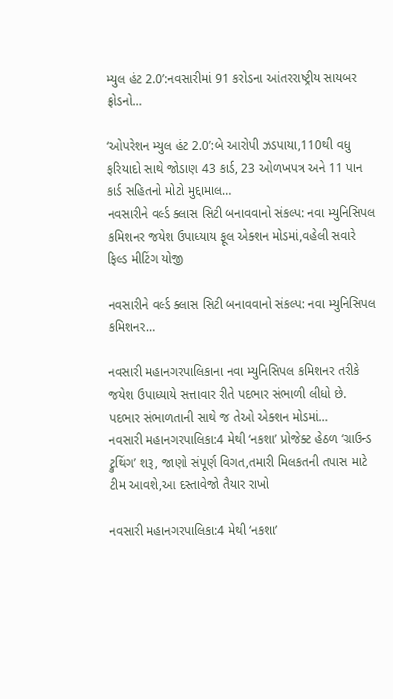મ્યુલ હંટ 2.0’:નવસારીમાં 91 કરોડના આંતરરાષ્ટ્રીય સાયબર ફ્રોડનો…

‘ઓપરેશન મ્યુલ હંટ 2.0’:બે આરોપી ઝડપાયા,110થી વધુ ફરિયાદો સાથે જોડાણ 43 કાર્ડ, 23 ઓળખપત્ર અને 11 પાન કાર્ડ સહિતનો મોટો મુદ્દામાલ…
નવસારીને વર્લ્ડ ક્લાસ સિટી બનાવવાનો સંકલ્પ: નવા મ્યુનિસિપલ કમિશનર જયેશ ઉપાધ્યાય ફૂલ એક્શન મોડમાં,વહેલી સવારે ફિલ્ડ મીટિંગ યોજી

નવસારીને વર્લ્ડ ક્લાસ સિટી બનાવવાનો સંકલ્પ: નવા મ્યુનિસિપલ કમિશનર…

નવસારી મહાનગરપાલિકાના નવા મ્યુનિસિપલ કમિશનર તરીકે જયેશ ઉપાધ્યાયે સત્તાવાર રીતે પદભાર સંભાળી લીધો છે. પદભાર સંભાળતાની સાથે જ તેઓ એક્શન મોડમાં…
નવસારી મહાનગરપાલિકા:4 મેથી ‘નકશા’ પ્રોજેક્ટ હેઠળ ‘ગ્રાઉન્ડ ટ્રુથિંગ’ શરૂ, જાણો સંપૂર્ણ વિગત,તમારી મિલકતની તપાસ માટે ટીમ આવશે,આ દસ્તાવેજો તૈયાર રાખો

નવસારી મહાનગરપાલિકા:4 મેથી ‘નકશા’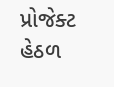પ્રોજેક્ટ હેઠળ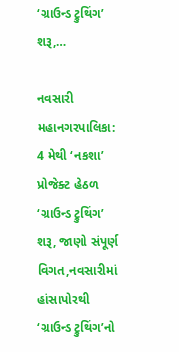‘ગ્રાઉન્ડ ટ્રુથિંગ’ શરૂ,…

નવસારી મહાનગરપાલિકા: 4 મેથી ‘નકશા’ પ્રોજેક્ટ હેઠળ ‘ગ્રાઉન્ડ ટ્રુથિંગ’ શરૂ, જાણો સંપૂર્ણ વિગત,નવસારીમાં હાંસાપોરથી ‘ગ્રાઉન્ડ ટ્રુથિંગ’નો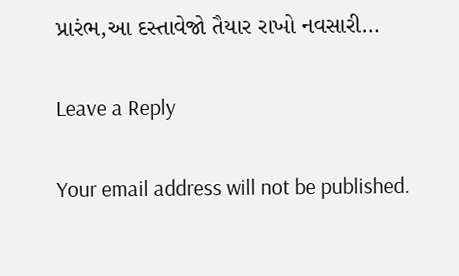પ્રારંભ,આ દસ્તાવેજો તૈયાર રાખો નવસારી…

Leave a Reply

Your email address will not be published.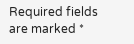Required fields are marked *